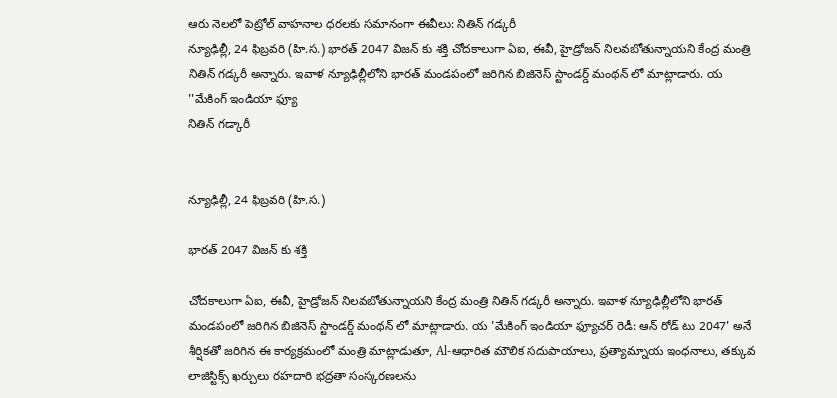ఆరు నెలలో పెట్రోల్ వాహనాల ధరలకు సమానంగా ఈవీలు: నితిన్ గడ్కరీ
న్యూఢిల్లీ, 24 ఫిబ్రవరి (హి.స.) భారత్ 2047 విజన్ కు శక్తి చోదకాలుగా ఏఐ, ఈవీ, హైడ్రోజన్ నిలవబోతున్నాయని కేంద్ర మంత్రి నితిన్ గడ్కరీ అన్నారు. ఇవాళ న్యూఢిల్లీలోని భారత్ మండపంలో జరిగిన బిజినెస్ స్టాండర్డ్ మంథన్ లో మాట్లాడారు. య ''మేకింగ్ ఇండియా ఫ్యూ
నితిన్ గడ్కారీ


న్యూఢిల్లీ, 24 ఫిబ్రవరి (హి.స.)

భారత్ 2047 విజన్ కు శక్తి

చోదకాలుగా ఏఐ, ఈవీ, హైడ్రోజన్ నిలవబోతున్నాయని కేంద్ర మంత్రి నితిన్ గడ్కరీ అన్నారు. ఇవాళ న్యూఢిల్లీలోని భారత్ మండపంలో జరిగిన బిజినెస్ స్టాండర్డ్ మంథన్ లో మాట్లాడారు. య 'మేకింగ్ ఇండియా ఫ్యూచర్ రెడీ: ఆన్ రోడ్ టు 2047' అనే శీర్షికతో జరిగిన ఈ కార్యక్రమంలో మంత్రి మాట్లాడుతూ, Al-ఆధారిత మౌలిక సదుపాయాలు, ప్రత్యామ్నాయ ఇంధనాలు, తక్కువ లాజిస్టిక్స్ ఖర్చులు రహదారి భద్రతా సంస్కరణలను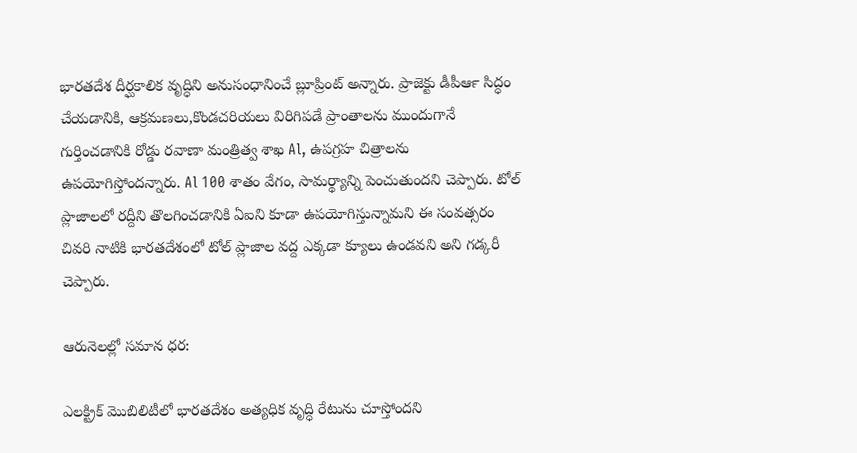భారతదేశ దీర్ఘకాలిక వృద్ధిని అనుసంధానించే బ్లూప్రింట్ అన్నారు. ప్రాజెక్టు డీపీఆ౯ సిద్ధం చేయడానికి, ఆక్రమణలు,కొండచరియలు విరిగిపడే ప్రాంతాలను ముందుగానే గుర్తించడానికి రోడ్డు రవాణా మంత్రిత్వ శాఖ Al, ఉపగ్రహ చిత్రాలను ఉపయోగిస్తోందన్నారు. Al 100 శాతం వేగం, సామర్థ్యాన్ని పెంచుతుందని చెప్పారు. టోల్ ప్లాజాలలో రద్దీని తొలగించడానికి ఏఐని కూడా ఉపయోగిస్తున్నామని ఈ సంవత్సరం చివరి నాటికి భారతదేశంలో టోల్ ప్లాజాల వద్ద ఎక్కడా క్యూలు ఉండవని అని గడ్కరీ చెప్పారు.

ఆరునెలల్లో సమాన ధర:

ఎలక్ట్రిక్ మొబిలిటీలో భారతదేశం అత్యధిక వృద్ధి రేటును చూస్తోందని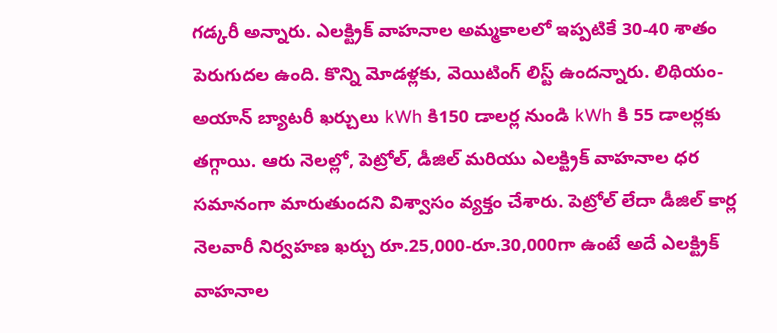గడ్కరీ అన్నారు. ఎలక్ట్రిక్ వాహనాల అమ్మకాలలో ఇప్పటికే 30-40 శాతం పెరుగుదల ఉంది. కొన్ని మోడళ్లకు, వెయిటింగ్ లిస్ట్ ఉందన్నారు. లిథియం-అయాన్ బ్యాటరీ ఖర్చులు kWh కి150 డాలర్ల నుండి kWh కి 55 డాలర్లకు తగ్గాయి. ఆరు నెలల్లో, పెట్రోల్, డీజిల్ మరియు ఎలక్ట్రిక్ వాహనాల ధర సమానంగా మారుతుందని విశ్వాసం వ్యక్తం చేశారు. పెట్రోల్ లేదా డీజిల్ కార్ల నెలవారీ నిర్వహణ ఖర్చు రూ.25,000-రూ.30,000గా ఉంటే అదే ఎలక్ట్రిక్ వాహనాల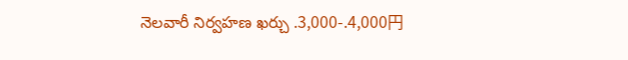నెలవారీ నిర్వహణ ఖర్చు .3,000-.4,000円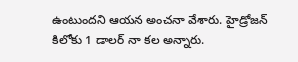ఉంటుందని ఆయన అంచనా వేశారు. హైడ్రోజన్ కిలోకు 1 డాలర్ నా కల అన్నారు.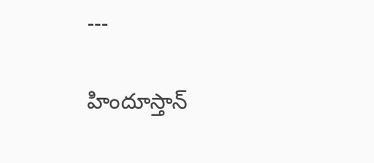---

హిందూస్తాన్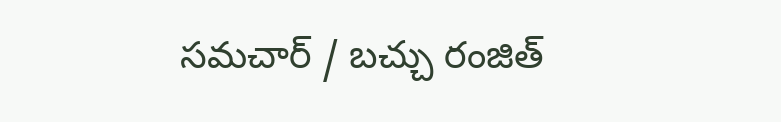సమచార్ / బచ్చు రంజిత్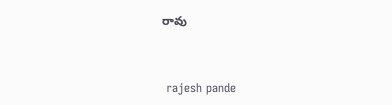రావు


 rajesh pande